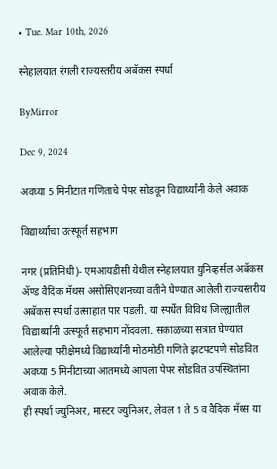• Tue. Mar 10th, 2026

स्नेहालयात रंगली राज्यस्तरीय अबॅकस स्पर्धा

ByMirror

Dec 9, 2024

अवघ्या 5 मिनीटात गणिताचे पेपर सोडवून विद्यार्थ्यांनी केले अवाक

विद्यार्थ्यांचा उत्स्फूर्त सहभाग

नगर (प्रतिनिधी)- एमआयडीसी येथील स्नेहालयात युनिव्हर्सल अबॅकस ॲण्ड वैदिक मॅथस असोसिएशनच्या वतीने घेण्यात आलेली राज्यस्तरीय अबॅकस स्पर्धा उत्साहात पार पडली. या स्पर्धेत विविध जिल्ह्यातील विद्यार्थ्यांनी उत्स्फूर्त सहभाग नोंदवला. सकाळच्या सत्रात घेण्यात आलेल्या परीक्षेमध्ये विद्यार्थ्यांनी मोठमोठी गणिते झटपटपणे सोडवित अवघ्या 5 मिनीटाच्या आतमध्ये आपला पेपर सोडवित उपस्थितांना अवाक केले.
ही स्पर्धा ज्युनिअर, मास्टर ज्युनिअर, लेवल 1 ते 5 व वैदिक मॅथ्स या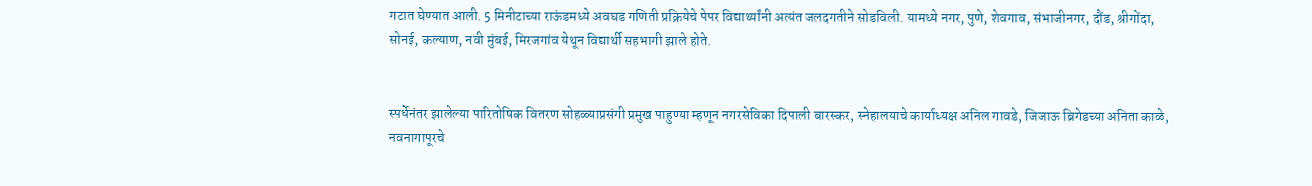गटात घेण्यात आली. 5 मिनीटाच्या राऊंडमध्ये अवघड गणिती प्रक्रियेचे पेपर विद्यार्थ्यांनी अत्यंत जलदगतीने सोडविली. यामध्ये नगर, पुणे, शेवगाव, संभाजीनगर, दौंड, श्रीगोंदा, सोनई, कल्याण, नवी मुंबई, मिरजगांव येथून विद्यार्थी सहभागी झाले होते.


स्पर्धेनंतर झालेल्या पारितोषिक वितरण सोहळ्याप्रसंगी प्रमुख पाहुण्या म्हणून नगरसेविका दिपाली बारस्कर, स्नेहालयाचे कार्याध्यक्ष अनिल गावडे, जिजाऊ ब्रिगेडच्या अनिता काळे, नवनागापूरचे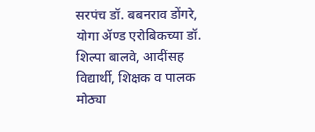सरपंच डॉ. बबनराव डोंगरे, योगा ॲण्ड एरोबिकच्या डॉ. शिल्पा बालवे, आदींसह विद्यार्थी, शिक्षक व पालक मोठ्या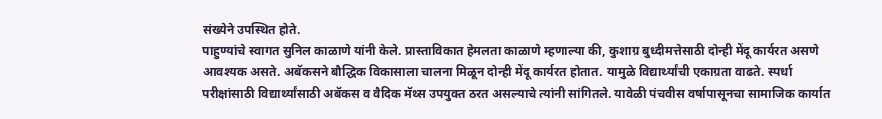संख्येने उपस्थित होते.
पाहुण्यांचे स्वागत सुनिल काळाणे यांनी केले. प्रास्ताविकात हेमलता काळाणे म्हणाल्या की, कुशाग्र बुध्दीमत्तेसाठी दोन्ही मेंदू कार्यरत असणे आवश्‍यक असते. अबॅकसने बौद्धिक विकासाला चालना मिळून दोन्ही मेंदू कार्यरत होतात. यामुळे विद्यार्थ्यांची एकाग्रता वाढते. स्पर्धा परीक्षांसाठी विद्यार्थ्यांसाठी अबॅकस व वैदिक मॅथ्स उपयुक्त ठरत असल्याचे त्यांनी सांगितले. यावेळी पंचवीस वर्षापासूनचा सामाजिक कार्यात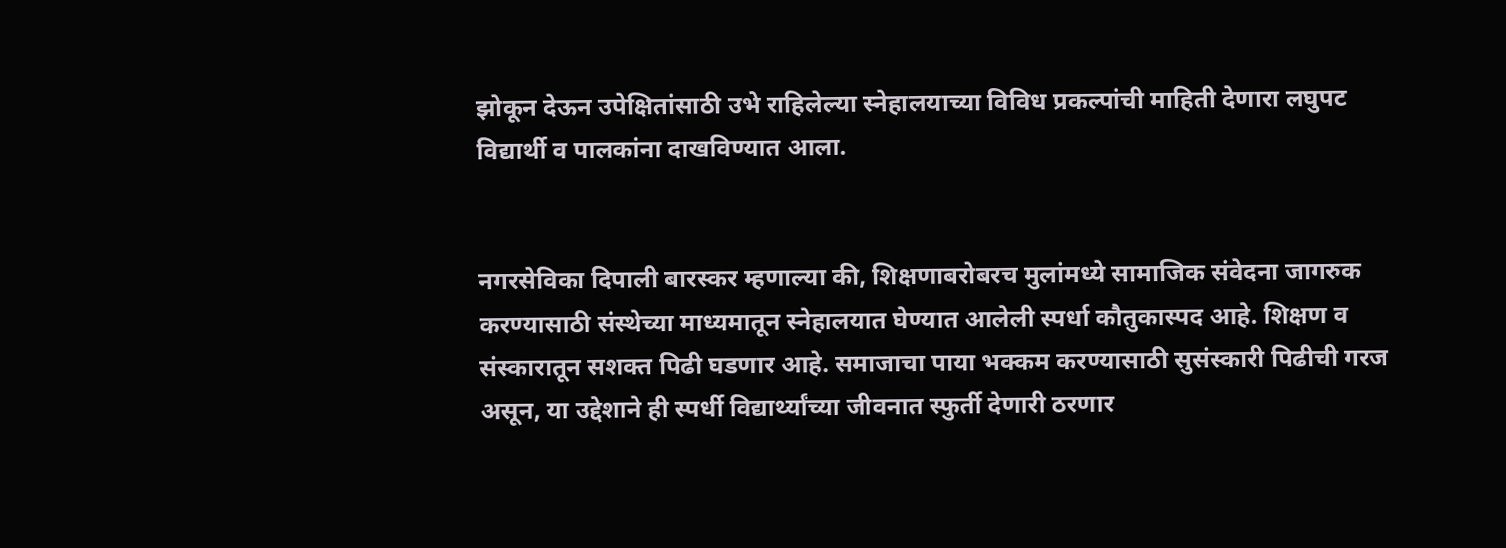झोकून देऊन उपेक्षितांसाठी उभे राहिलेल्या स्नेहालयाच्या विविध प्रकल्पांची माहिती देणारा लघुपट विद्यार्थी व पालकांना दाखविण्यात आला.


नगरसेविका दिपाली बारस्कर म्हणाल्या की, शिक्षणाबरोबरच मुलांमध्ये सामाजिक संवेदना जागरुक करण्यासाठी संस्थेच्या माध्यमातून स्नेहालयात घेण्यात आलेली स्पर्धा कौतुकास्पद आहे. शिक्षण व संस्कारातून सशक्त पिढी घडणार आहे. समाजाचा पाया भक्कम करण्यासाठी सुसंस्कारी पिढीची गरज असून, या उद्देशाने ही स्पर्धी विद्यार्थ्यांच्या जीवनात स्फुर्ती देणारी ठरणार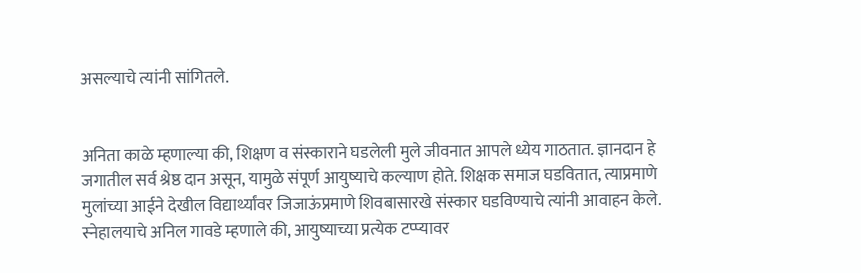असल्याचे त्यांनी सांगितले.


अनिता काळे म्हणाल्या की, शिक्षण व संस्काराने घडलेली मुले जीवनात आपले ध्येय गाठतात. ज्ञानदान हे जगातील सर्व श्रेष्ठ दान असून, यामुळे संपूर्ण आयुष्याचे कल्याण होते. शिक्षक समाज घडवितात, त्याप्रमाणे मुलांच्या आईने देखील विद्यार्थ्यांवर जिजाऊंप्रमाणे शिवबासारखे संस्कार घडविण्याचे त्यांनी आवाहन केले.
स्नेहालयाचे अनिल गावडे म्हणाले की, आयुष्याच्या प्रत्येक टप्प्यावर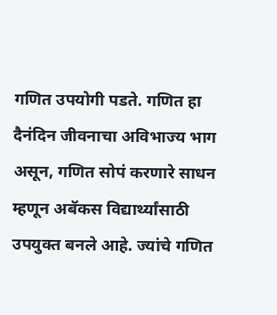गणित उपयोगी पडते. गणित हा दैनंदिन जीवनाचा अविभाज्य भाग असून, गणित सोपं करणारे साधन म्हणून अबॅकस विद्यार्थ्यांसाठी उपयुक्त बनले आहे. ज्यांचे गणित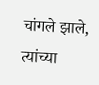चांगले झाले, त्यांच्या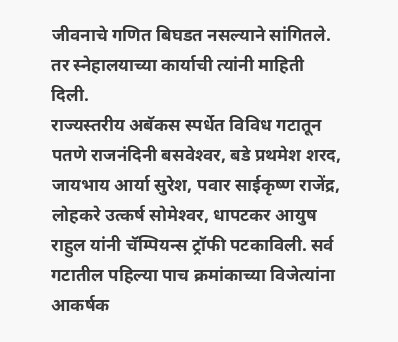जीवनाचे गणित बिघडत नसल्याने सांगितले. तर स्नेहालयाच्या कार्याची त्यांनी माहिती दिली.
राज्यस्तरीय अबॅकस स्पर्धेत विविध गटातून पतणे राजनंदिनी बसवेश्‍वर, बडे प्रथमेश शरद, जायभाय आर्या सुरेश, पवार साईकृष्ण राजेंद्र, लोहकरे उत्कर्ष सोमेश्‍वर, धापटकर आयुष राहुल यांनी चॅम्पियन्स ट्रॉफी पटकाविली. सर्व गटातील पहिल्या पाच क्रमांकाच्या विजेत्यांना आकर्षक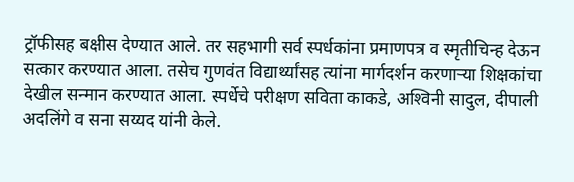ट्रॉफीसह बक्षीस देण्यात आले. तर सहभागी सर्व स्पर्धकांना प्रमाणपत्र व स्मृतीचिन्ह देऊन सत्कार करण्यात आला. तसेच गुणवंत विद्यार्थ्यांसह त्यांना मार्गदर्शन करणाऱ्या शिक्षकांचा देखील सन्मान करण्यात आला. स्पर्धेचे परीक्षण सविता काकडे, अश्‍विनी सादुल, दीपाली अदलिंगे व सना सय्यद यांनी केले.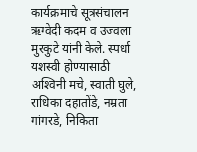कार्यक्रमाचे सूत्रसंचालन ऋग्वेदी कदम व उज्वला मुरकुटे यांनी केले. स्पर्धा यशस्वी होण्यासाठी अश्‍विनी मचे, स्वाती घुले, राधिका दहातोंडे, नम्रता गांगरडे, निकिता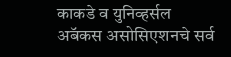काकडे व युनिव्हर्सल अबॅकस असोसिएशनचे सर्व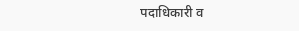पदाधिकारी व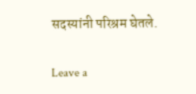सदस्यांनी परिश्रम घेतले.

Leave a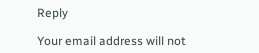Reply

Your email address will not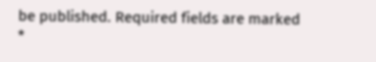be published. Required fields are marked *